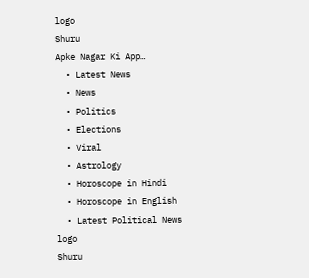logo
Shuru
Apke Nagar Ki App…
  • Latest News
  • News
  • Politics
  • Elections
  • Viral
  • Astrology
  • Horoscope in Hindi
  • Horoscope in English
  • Latest Political News
logo
Shuru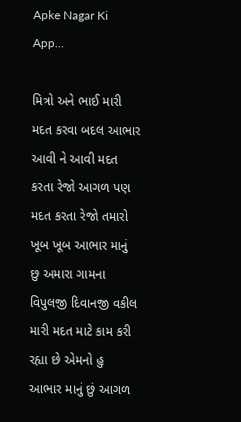Apke Nagar Ki App…

મિત્રો અને ભાઈ મારી મદત કરવા બદલ આભાર આવી ને આવી મદત કરતા રેજો આગળ પણ મદત કરતા રેજો તમારો ખૂબ ખૂબ આભાર માનું છુ અમારા ગામના વિપુલજી દિવાનજી વકીલ મારી મદત માટે કામ કરી રહ્યા છે એમનો હુ આભાર માનું છું આગળ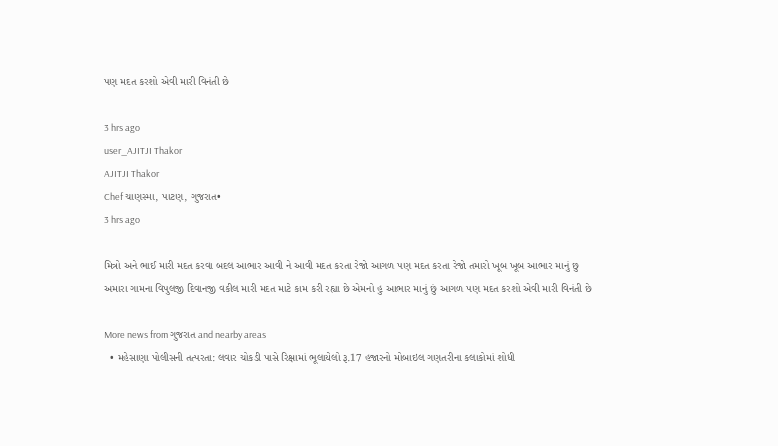પણ મદત કરશો એવી મારી વિનંતી છે

3 hrs ago
user_AJITJI Thakor
AJITJI Thakor
Chef ચાણસ્મા, પાટણ, ગુજરાત•
3 hrs ago

મિત્રો અને ભાઈ મારી મદત કરવા બદલ આભાર આવી ને આવી મદત કરતા રેજો આગળ પણ મદત કરતા રેજો તમારો ખૂબ ખૂબ આભાર માનું છુ અમારા ગામના વિપુલજી દિવાનજી વકીલ મારી મદત માટે કામ કરી રહ્યા છે એમનો હુ આભાર માનું છું આગળ પણ મદત કરશો એવી મારી વિનંતી છે

More news from ગુજરાત and nearby areas
  • મહેસાણા પોલીસની તત્પરતા: લવાર ચોકડી પાસે રિક્ષામાં ભૂલાયેલો રૂ.17 હજારનો મોબાઇલ ગણતરીના કલાકોમાં શોધી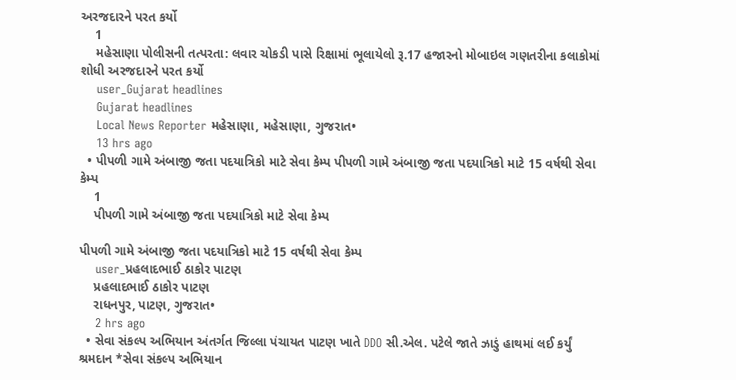અરજદારને પરત કર્યો
    1
    મહેસાણા પોલીસની તત્પરતા: લવાર ચોકડી પાસે રિક્ષામાં ભૂલાયેલો રૂ.17 હજારનો મોબાઇલ ગણતરીના કલાકોમાં શોધી અરજદારને પરત કર્યો
    user_Gujarat headlines
    Gujarat headlines
    Local News Reporter મહેસાણા, મહેસાણા, ગુજરાત•
    13 hrs ago
  • પીપળી ગામે અંબાજી જતા પદયાત્રિકો માટે સેવા કેમ્પ પીપળી ગામે અંબાજી જતા પદયાત્રિકો માટે 15 વર્ષથી સેવા કેમ્પ
    1
    પીપળી ગામે અંબાજી જતા પદયાત્રિકો માટે સેવા કેમ્પ

પીપળી ગામે અંબાજી જતા પદયાત્રિકો માટે 15 વર્ષથી સેવા કેમ્પ
    user_પ્રહલાદભાઈ ઠાકોર પાટણ
    પ્રહલાદભાઈ ઠાકોર પાટણ
    રાધનપુર, પાટણ, ગુજરાત•
    2 hrs ago
  • સેવા સંકલ્પ અભિયાન અંતર્ગત જિલ્લા પંચાયત પાટણ ખાતે DDO સી.એલ. પટેલે જાતે ઝાડું હાથમાં લઈ કર્યું શ્રમદાન *સેવા સંકલ્પ અભિયાન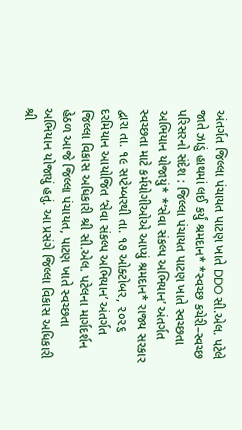અંતર્ગત જિલ્લા પંચાયત પાટણ ખાતે DDO સી.એલ. પટેલે જાતે ઝાડું હાથમાં લઈ કર્યું શ્રમદાન* *સ્વચ્છ કચેરી–સ્વચ્છ પરિસરનો સંદેશ : જિલ્લા પંચાયત પાટણ ખાતે સ્વચ્છતા અભિયાન યોજાયું* *‘સેવા સંકલ્પ અભિયાન’ અંતર્ગત સ્વચ્છતા માટે કર્મયોગીઓએ આપ્યું શ્રમદાન* રાજ્ય સરકાર દ્વારા તા. ૧૯ સપ્ટેમ્બરથી તા. ૧૭ ઓક્ટોબર, ૨૦૨૬ દરમિયાન આયોજિત ‘સેવા સંકલ્પ અભિયાન’ અંતર્ગત જિલ્લા વિકાસ અધિકારી શ્રી સી.એલ. પટેલના માર્ગદર્શન હેઠળ આજે જિલ્લા પંચાયત, પાટણ ખાતે સ્વચ્છતા અભિયાન યોજાયું હતું. આ પ્રસંગે જિલ્લા વિકાસ અધિકારી શ્રી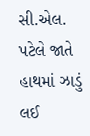સી.એલ. પટેલે જાતે હાથમાં ઝાડું લઈ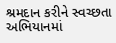શ્રમદાન કરીને સ્વચ્છતા અભિયાનમાં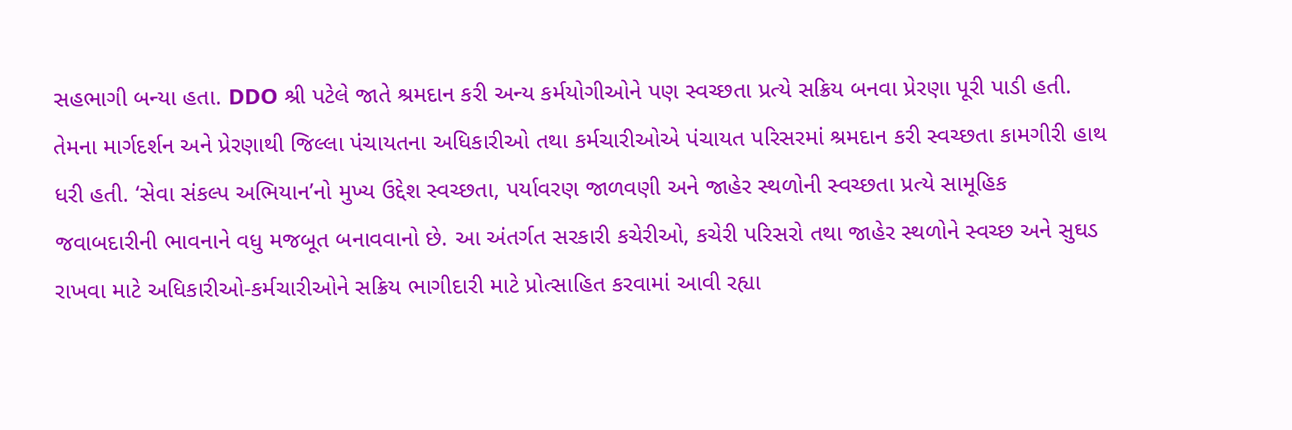સહભાગી બન્યા હતા. DDO શ્રી પટેલે જાતે શ્રમદાન કરી અન્ય કર્મયોગીઓને પણ સ્વચ્છતા પ્રત્યે સક્રિય બનવા પ્રેરણા પૂરી પાડી હતી. તેમના માર્ગદર્શન અને પ્રેરણાથી જિલ્લા પંચાયતના અધિકારીઓ તથા કર્મચારીઓએ પંચાયત પરિસરમાં શ્રમદાન કરી સ્વચ્છતા કામગીરી હાથ ધરી હતી. ‘સેવા સંકલ્પ અભિયાન’નો મુખ્ય ઉદ્દેશ સ્વચ્છતા, પર્યાવરણ જાળવણી અને જાહેર સ્થળોની સ્વચ્છતા પ્રત્યે સામૂહિક જવાબદારીની ભાવનાને વધુ મજબૂત બનાવવાનો છે. આ અંતર્ગત સરકારી કચેરીઓ, કચેરી પરિસરો તથા જાહેર સ્થળોને સ્વચ્છ અને સુઘડ રાખવા માટે અધિકારીઓ-કર્મચારીઓને સક્રિય ભાગીદારી માટે પ્રોત્સાહિત કરવામાં આવી રહ્યા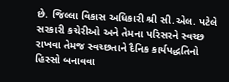છે. જિલ્લા વિકાસ અધિકારી શ્રી સી.એલ. પટેલે સરકારી કચેરીઓ અને તેમના પરિસરને સ્વચ્છ રાખવા તેમજ સ્વચ્છતાને દૈનિક કાર્યપદ્ધતિનો હિસ્સો બનાવવા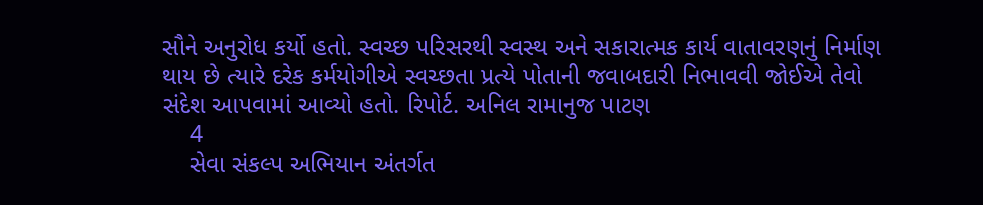સૌને અનુરોધ કર્યો હતો. સ્વચ્છ પરિસરથી સ્વસ્થ અને સકારાત્મક કાર્ય વાતાવરણનું નિર્માણ થાય છે ત્યારે દરેક કર્મયોગીએ સ્વચ્છતા પ્રત્યે પોતાની જવાબદારી નિભાવવી જોઈએ તેવો સંદેશ આપવામાં આવ્યો હતો. રિપોર્ટ. અનિલ રામાનુજ પાટણ
    4
    સેવા સંકલ્પ અભિયાન અંતર્ગત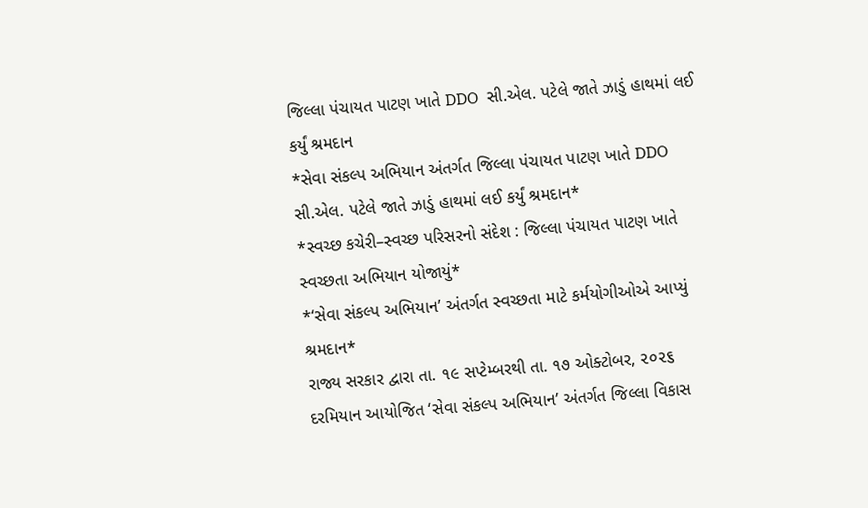જિલ્લા પંચાયત પાટણ ખાતે DDO  સી.એલ. પટેલે જાતે ઝાડું હાથમાં લઈ કર્યું શ્રમદાન
*સેવા સંકલ્પ અભિયાન અંતર્ગત જિલ્લા પંચાયત પાટણ ખાતે DDO  સી.એલ. પટેલે જાતે ઝાડું હાથમાં લઈ કર્યું શ્રમદાન*
*સ્વચ્છ કચેરી–સ્વચ્છ પરિસરનો સંદેશ : જિલ્લા પંચાયત પાટણ ખાતે સ્વચ્છતા અભિયાન યોજાયું*
*‘સેવા સંકલ્પ અભિયાન’ અંતર્ગત સ્વચ્છતા માટે કર્મયોગીઓએ આપ્યું શ્રમદાન*
રાજ્ય સરકાર દ્વારા તા. ૧૯ સપ્ટેમ્બરથી તા. ૧૭ ઓક્ટોબર, ૨૦૨૬ દરમિયાન આયોજિત ‘સેવા સંકલ્પ અભિયાન’ અંતર્ગત જિલ્લા વિકાસ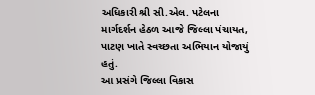અધિકારી શ્રી સી.એલ. પટેલના માર્ગદર્શન હેઠળ આજે જિલ્લા પંચાયત, પાટણ ખાતે સ્વચ્છતા અભિયાન યોજાયું હતું.
આ પ્રસંગે જિલ્લા વિકાસ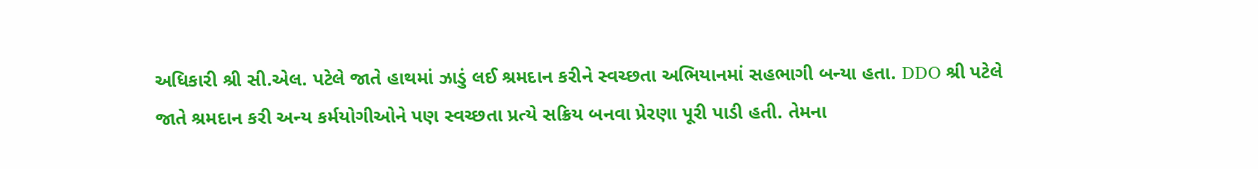અધિકારી શ્રી સી.એલ. પટેલે જાતે હાથમાં ઝાડું લઈ શ્રમદાન કરીને સ્વચ્છતા અભિયાનમાં સહભાગી બન્યા હતા. DDO શ્રી પટેલે જાતે શ્રમદાન કરી અન્ય કર્મયોગીઓને પણ સ્વચ્છતા પ્રત્યે સક્રિય બનવા પ્રેરણા પૂરી પાડી હતી. તેમના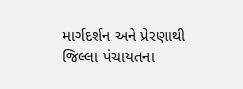માર્ગદર્શન અને પ્રેરણાથી જિલ્લા પંચાયતના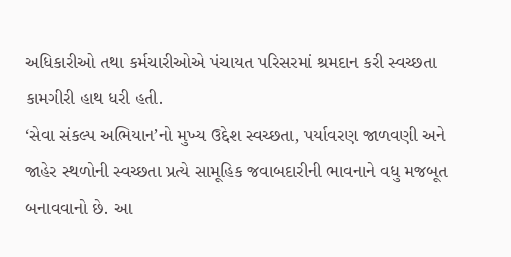અધિકારીઓ તથા કર્મચારીઓએ પંચાયત પરિસરમાં શ્રમદાન કરી સ્વચ્છતા કામગીરી હાથ ધરી હતી.
‘સેવા સંકલ્પ અભિયાન’નો મુખ્ય ઉદ્દેશ સ્વચ્છતા, પર્યાવરણ જાળવણી અને જાહેર સ્થળોની સ્વચ્છતા પ્રત્યે સામૂહિક જવાબદારીની ભાવનાને વધુ મજબૂત બનાવવાનો છે. આ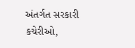અંતર્ગત સરકારી કચેરીઓ,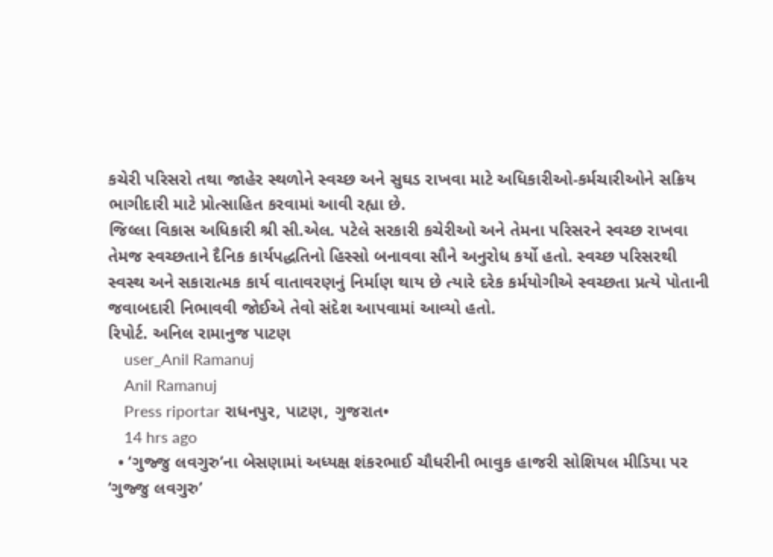કચેરી પરિસરો તથા જાહેર સ્થળોને સ્વચ્છ અને સુઘડ રાખવા માટે અધિકારીઓ-કર્મચારીઓને સક્રિય ભાગીદારી માટે પ્રોત્સાહિત કરવામાં આવી રહ્યા છે.
જિલ્લા વિકાસ અધિકારી શ્રી સી.એલ. પટેલે સરકારી કચેરીઓ અને તેમના પરિસરને સ્વચ્છ રાખવા તેમજ સ્વચ્છતાને દૈનિક કાર્યપદ્ધતિનો હિસ્સો બનાવવા સૌને અનુરોધ કર્યો હતો. સ્વચ્છ પરિસરથી સ્વસ્થ અને સકારાત્મક કાર્ય વાતાવરણનું નિર્માણ થાય છે ત્યારે દરેક કર્મયોગીએ સ્વચ્છતા પ્રત્યે પોતાની જવાબદારી નિભાવવી જોઈએ તેવો સંદેશ આપવામાં આવ્યો હતો.
રિપોર્ટ. અનિલ રામાનુજ પાટણ
    user_Anil Ramanuj
    Anil Ramanuj
    Press riportar રાધનપુર, પાટણ, ગુજરાત•
    14 hrs ago
  • ‘ગુજ્જુ લવગુરુ’ના બેસણામાં અધ્યક્ષ શંકરભાઈ ચૌધરીની ભાવુક હાજરી સોશિયલ મીડિયા પર ‘ગુજ્જુ લવગુરુ’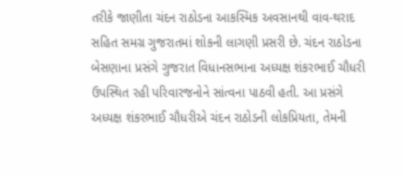તરીકે જાણીતા ચંદન રાઠોડના આકસ્મિક અવસાનથી વાવ-થરાદ સહિત સમગ્ર ગુજરાતમાં શોકની લાગણી પ્રસરી છે. ચંદન રાઠોડના બેસણાના પ્રસંગે ગુજરાત વિધાનસભાના અધ્યક્ષ શંકરભાઈ ચૌધરી ઉપસ્થિત રહી પરિવારજનોને સાંત્વના પાઠવી હતી. આ પ્રસંગે અધ્યક્ષ શંકરભાઈ ચૌધરીએ ચંદન રાઠોડની લોકપ્રિયતા, તેમની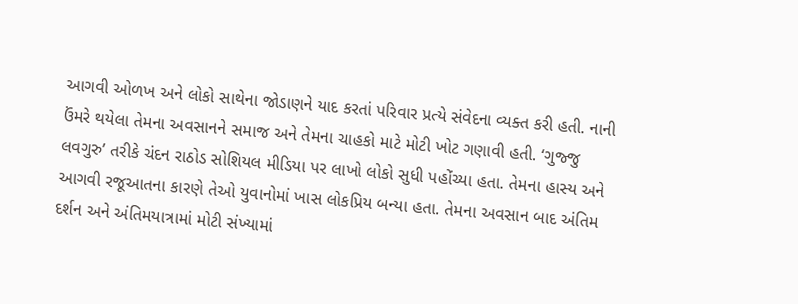આગવી ઓળખ અને લોકો સાથેના જોડાણને યાદ કરતાં પરિવાર પ્રત્યે સંવેદના વ્યક્ત કરી હતી. નાની ઉંમરે થયેલા તેમના અવસાનને સમાજ અને તેમના ચાહકો માટે મોટી ખોટ ગણાવી હતી. ‘ગુજ્જુ લવગુરુ’ તરીકે ચંદન રાઠોડ સોશિયલ મીડિયા પર લાખો લોકો સુધી પહોંચ્યા હતા. તેમના હાસ્ય અને આગવી રજૂઆતના કારણે તેઓ યુવાનોમાં ખાસ લોકપ્રિય બન્યા હતા. તેમના અવસાન બાદ અંતિમ દર્શન અને અંતિમયાત્રામાં મોટી સંખ્યામાં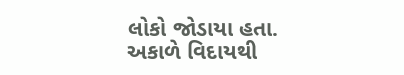લોકો જોડાયા હતા. અકાળે વિદાયથી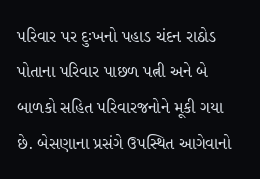પરિવાર પર દુઃખનો પહાડ ચંદન રાઠોડ પોતાના પરિવાર પાછળ પત્ની અને બે બાળકો સહિત પરિવારજનોને મૂકી ગયા છે. બેસણાના પ્રસંગે ઉપસ્થિત આગેવાનો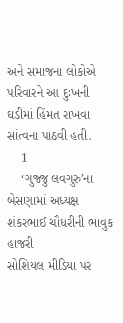અને સમાજના લોકોએ પરિવારને આ દુઃખની ઘડીમાં હિંમત રાખવા સાંત્વના પાઠવી હતી.
    1
    ‘ગુજ્જુ લવગુરુ’ના બેસણામાં અધ્યક્ષ શંકરભાઈ ચૌધરીની ભાવુક હાજરી
સોશિયલ મીડિયા પર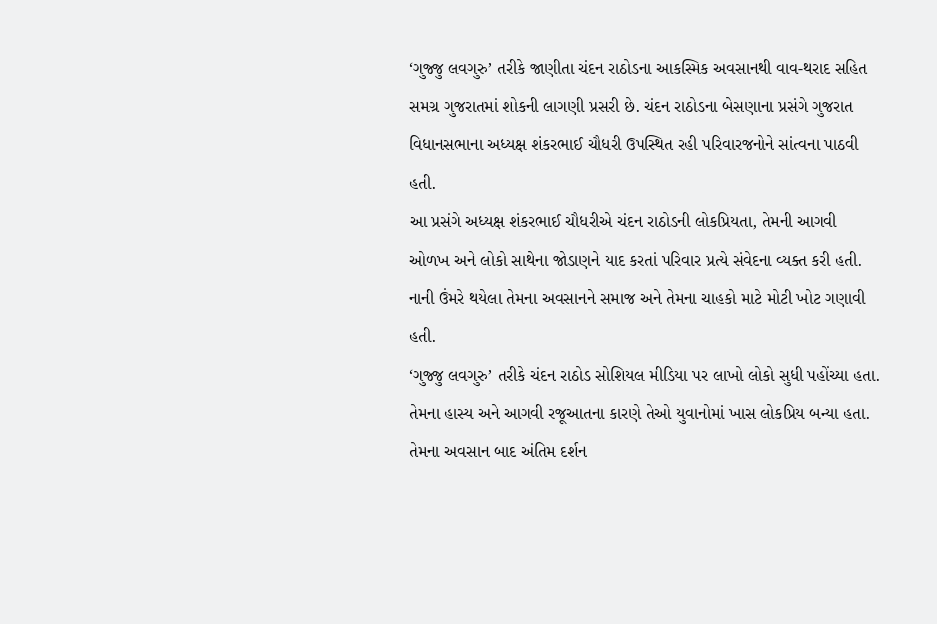‘ગુજ્જુ લવગુરુ’ તરીકે જાણીતા ચંદન રાઠોડના આકસ્મિક અવસાનથી વાવ-થરાદ સહિત સમગ્ર ગુજરાતમાં શોકની લાગણી પ્રસરી છે. ચંદન રાઠોડના બેસણાના પ્રસંગે ગુજરાત વિધાનસભાના અધ્યક્ષ શંકરભાઈ ચૌધરી ઉપસ્થિત રહી પરિવારજનોને સાંત્વના પાઠવી હતી.
આ પ્રસંગે અધ્યક્ષ શંકરભાઈ ચૌધરીએ ચંદન રાઠોડની લોકપ્રિયતા, તેમની આગવી ઓળખ અને લોકો સાથેના જોડાણને યાદ કરતાં પરિવાર પ્રત્યે સંવેદના વ્યક્ત કરી હતી. નાની ઉંમરે થયેલા તેમના અવસાનને સમાજ અને તેમના ચાહકો માટે મોટી ખોટ ગણાવી હતી.
‘ગુજ્જુ લવગુરુ’ તરીકે ચંદન રાઠોડ સોશિયલ મીડિયા પર લાખો લોકો સુધી પહોંચ્યા હતા. તેમના હાસ્ય અને આગવી રજૂઆતના કારણે તેઓ યુવાનોમાં ખાસ લોકપ્રિય બન્યા હતા. તેમના અવસાન બાદ અંતિમ દર્શન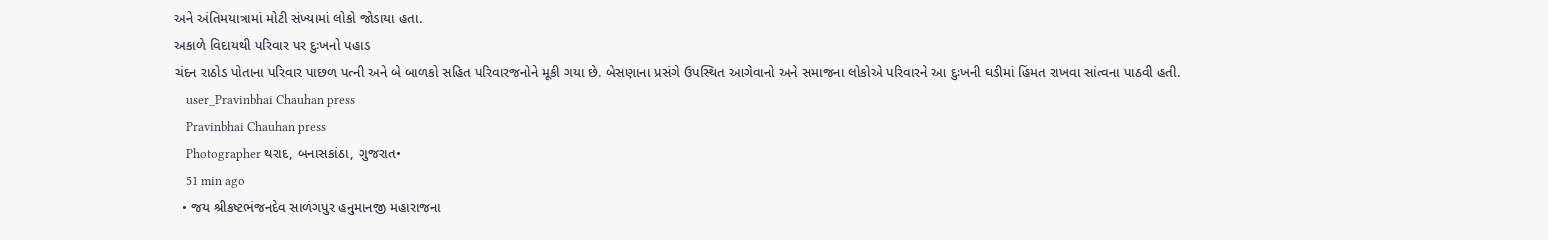અને અંતિમયાત્રામાં મોટી સંખ્યામાં લોકો જોડાયા હતા.
અકાળે વિદાયથી પરિવાર પર દુઃખનો પહાડ
ચંદન રાઠોડ પોતાના પરિવાર પાછળ પત્ની અને બે બાળકો સહિત પરિવારજનોને મૂકી ગયા છે. બેસણાના પ્રસંગે ઉપસ્થિત આગેવાનો અને સમાજના લોકોએ પરિવારને આ દુઃખની ઘડીમાં હિંમત રાખવા સાંત્વના પાઠવી હતી.
    user_Pravinbhai Chauhan press
    Pravinbhai Chauhan press
    Photographer થરાદ, બનાસકાંઠા, ગુજરાત•
    51 min ago
  • જય શ્રીકષ્ટભંજનદેવ સાળંગપુર હનુમાનજી મહારાજના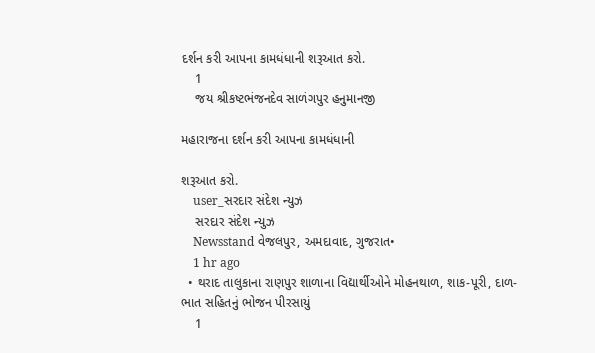દર્શન કરી આપના કામધંધાની શરૂઆત કરો.
    1
    જય શ્રીકષ્ટભંજનદેવ સાળંગપુર હનુમાનજી

મહારાજના દર્શન કરી આપના કામધંધાની

શરૂઆત કરો.
    user_સરદાર સંદેશ ન્યુઝ
    સરદાર સંદેશ ન્યુઝ
    Newsstand વેજલપુર, અમદાવાદ, ગુજરાત•
    1 hr ago
  • થરાદ તાલુકાના રાણપુર શાળાના વિદ્યાર્થીઓને મોહનથાળ, શાક-પૂરી, દાળ-ભાત સહિતનું ભોજન પીરસાયું
    1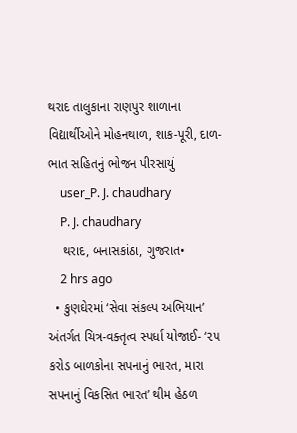થરાદ તાલુકાના રાણપુર શાળાના વિદ્યાર્થીઓને મોહનથાળ, શાક-પૂરી, દાળ-ભાત સહિતનું ભોજન પીરસાયું
    user_P. J. chaudhary
    P. J. chaudhary
    થરાદ, બનાસકાંઠા, ગુજરાત•
    2 hrs ago
  • કુણઘેરમાં ‘સેવા સંકલ્પ અભિયાન’ અંતર્ગત ચિત્ર-વક્તૃત્વ સ્પર્ધા યોજાઈ- ‘૨૫ કરોડ બાળકોના સપનાનું ભારત, મારા સપનાનું વિકસિત ભારત’ થીમ હેઠળ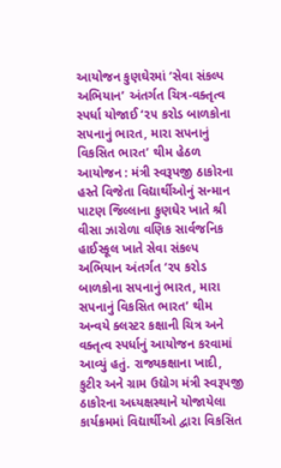આયોજન કુણઘેરમાં ‘સેવા સંકલ્પ અભિયાન’ અંતર્ગત ચિત્ર-વક્તૃત્વ સ્પર્ધા યોજાઈ ‘૨૫ કરોડ બાળકોના સપનાનું ભારત, મારા સપનાનું વિકસિત ભારત’ થીમ હેઠળ આયોજન : મંત્રી સ્વરૂપજી ઠાકોરના હસ્તે વિજેતા વિદ્યાર્થીઓનું સન્માન પાટણ જિલ્લાના કુણઘેર ખાતે શ્રી વીસા ઝારોળા વણિક સાર્વજનિક હાઈસ્કૂલ ખાતે સેવા સંકલ્પ અભિયાન અંતર્ગત ‘૨૫ કરોડ બાળકોના સપનાનું ભારત, મારા સપનાનું વિકસિત ભારત’ થીમ અન્વયે ક્લસ્ટર કક્ષાની ચિત્ર અને વક્તૃત્વ સ્પર્ધાનું આયોજન કરવામાં આવ્યું હતું. રાજ્યકક્ષાના ખાદી, કુટીર અને ગ્રામ ઉદ્યોગ મંત્રી સ્વરૂપજી ઠાકોરના અધ્યક્ષસ્થાને યોજાયેલા કાર્યક્રમમાં વિદ્યાર્થીઓ દ્વારા વિકસિત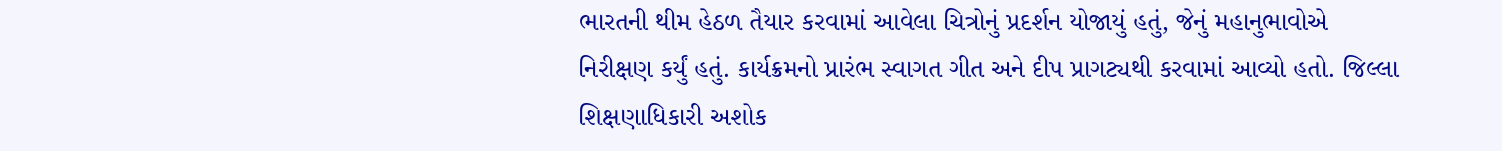ભારતની થીમ હેઠળ તૈયાર કરવામાં આવેલા ચિત્રોનું પ્રદર્શન યોજાયું હતું, જેનું મહાનુભાવોએ નિરીક્ષણ કર્યું હતું. કાર્યક્રમનો પ્રારંભ સ્વાગત ગીત અને દીપ પ્રાગટ્યથી કરવામાં આવ્યો હતો. જિલ્લા શિક્ષણાધિકારી અશોક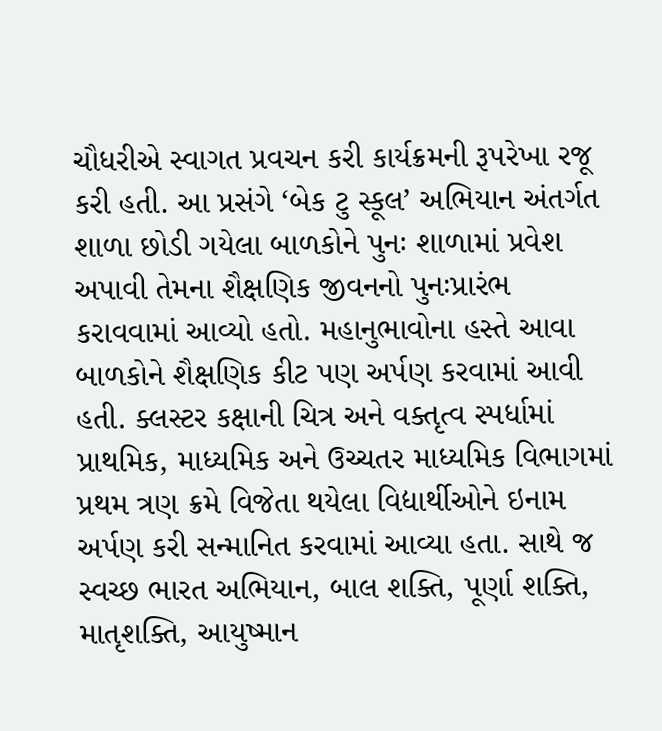ચૌધરીએ સ્વાગત પ્રવચન કરી કાર્યક્રમની રૂપરેખા રજૂ કરી હતી. આ પ્રસંગે ‘બેક ટુ સ્કૂલ’ અભિયાન અંતર્ગત શાળા છોડી ગયેલા બાળકોને પુનઃ શાળામાં પ્રવેશ અપાવી તેમના શૈક્ષણિક જીવનનો પુનઃપ્રારંભ કરાવવામાં આવ્યો હતો. મહાનુભાવોના હસ્તે આવા બાળકોને શૈક્ષણિક કીટ પણ અર્પણ કરવામાં આવી હતી. ક્લસ્ટર કક્ષાની ચિત્ર અને વક્તૃત્વ સ્પર્ધામાં પ્રાથમિક, માધ્યમિક અને ઉચ્ચતર માધ્યમિક વિભાગમાં પ્રથમ ત્રણ ક્રમે વિજેતા થયેલા વિદ્યાર્થીઓને ઇનામ અર્પણ કરી સન્માનિત કરવામાં આવ્યા હતા. સાથે જ સ્વચ્છ ભારત અભિયાન, બાલ શક્તિ, પૂર્ણા શક્તિ, માતૃશક્તિ, આયુષ્માન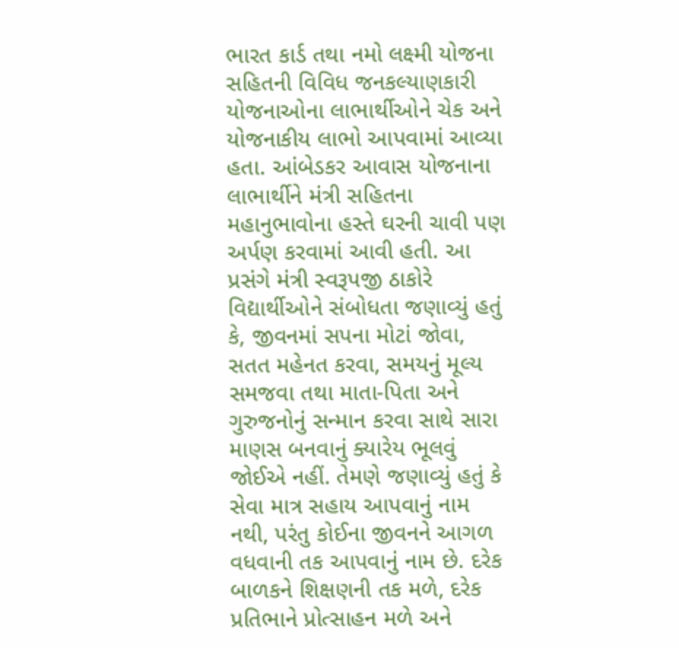ભારત કાર્ડ તથા નમો લક્ષ્મી યોજના સહિતની વિવિધ જનકલ્યાણકારી યોજનાઓના લાભાર્થીઓને ચેક અને યોજનાકીય લાભો આપવામાં આવ્યા હતા. આંબેડકર આવાસ યોજનાના લાભાર્થીને મંત્રી સહિતના મહાનુભાવોના હસ્તે ઘરની ચાવી પણ અર્પણ કરવામાં આવી હતી. આ પ્રસંગે મંત્રી સ્વરૂપજી ઠાકોરે વિદ્યાર્થીઓને સંબોધતા જણાવ્યું હતું કે, જીવનમાં સપના મોટાં જોવા, સતત મહેનત કરવા, સમયનું મૂલ્ય સમજવા તથા માતા-પિતા અને ગુરુજનોનું સન્માન કરવા સાથે સારા માણસ બનવાનું ક્યારેય ભૂલવું જોઈએ નહીં. તેમણે જણાવ્યું હતું કે સેવા માત્ર સહાય આપવાનું નામ નથી, પરંતુ કોઈના જીવનને આગળ વધવાની તક આપવાનું નામ છે. દરેક બાળકને શિક્ષણની તક મળે, દરેક પ્રતિભાને પ્રોત્સાહન મળે અને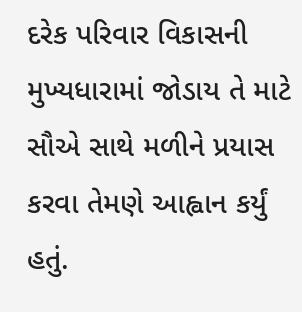દરેક પરિવાર વિકાસની મુખ્યધારામાં જોડાય તે માટે સૌએ સાથે મળીને પ્રયાસ કરવા તેમણે આહ્વાન કર્યું હતું.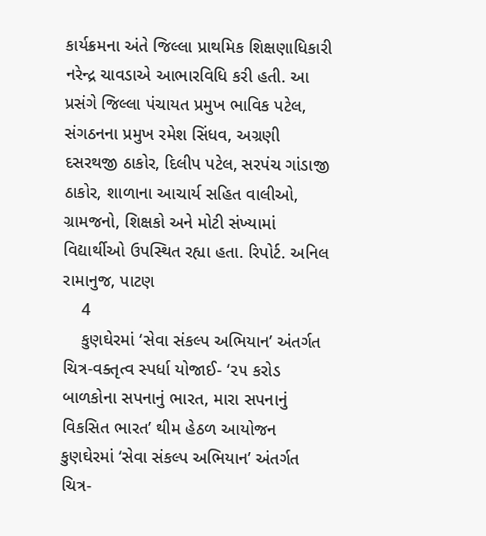કાર્યક્રમના અંતે જિલ્લા પ્રાથમિક શિક્ષણાધિકારી નરેન્દ્ર ચાવડાએ આભારવિધિ કરી હતી. આ પ્રસંગે જિલ્લા પંચાયત પ્રમુખ ભાવિક પટેલ, સંગઠનના પ્રમુખ રમેશ સિંધવ, અગ્રણી દસરથજી ઠાકોર, દિલીપ પટેલ, સરપંચ ગાંડાજી ઠાકોર, શાળાના આચાર્ય સહિત વાલીઓ, ગ્રામજનો, શિક્ષકો અને મોટી સંખ્યામાં વિદ્યાર્થીઓ ઉપસ્થિત રહ્યા હતા. રિપોર્ટ. અનિલ રામાનુજ, પાટણ
    4
    કુણઘેરમાં ‘સેવા સંકલ્પ અભિયાન’ અંતર્ગત ચિત્ર-વક્તૃત્વ સ્પર્ધા યોજાઈ- ‘૨૫ કરોડ બાળકોના સપનાનું ભારત, મારા સપનાનું વિકસિત ભારત’ થીમ હેઠળ આયોજન
કુણઘેરમાં ‘સેવા સંકલ્પ અભિયાન’ અંતર્ગત ચિત્ર-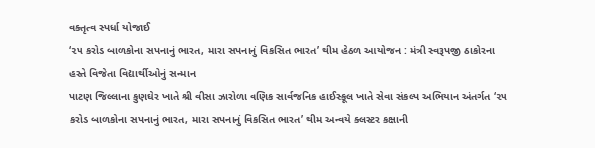વક્તૃત્વ સ્પર્ધા યોજાઈ
‘૨૫ કરોડ બાળકોના સપનાનું ભારત, મારા સપનાનું વિકસિત ભારત’ થીમ હેઠળ આયોજન : મંત્રી સ્વરૂપજી ઠાકોરના હસ્તે વિજેતા વિદ્યાર્થીઓનું સન્માન
પાટણ જિલ્લાના કુણઘેર ખાતે શ્રી વીસા ઝારોળા વણિક સાર્વજનિક હાઈસ્કૂલ ખાતે સેવા સંકલ્પ અભિયાન અંતર્ગત ‘૨૫ કરોડ બાળકોના સપનાનું ભારત, મારા સપનાનું વિકસિત ભારત’ થીમ અન્વયે ક્લસ્ટર કક્ષાની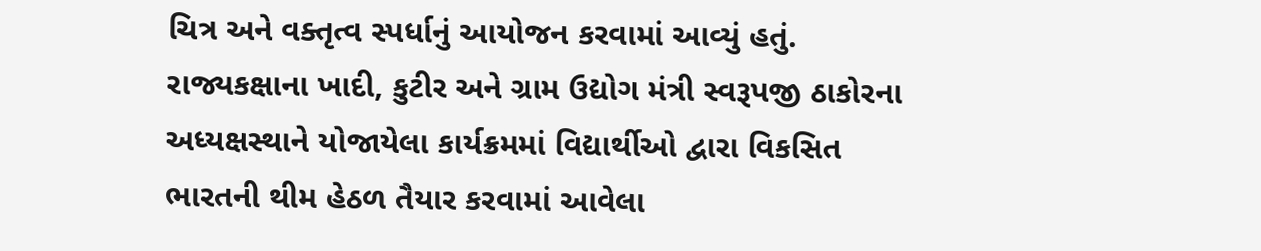ચિત્ર અને વક્તૃત્વ સ્પર્ધાનું આયોજન કરવામાં આવ્યું હતું. રાજ્યકક્ષાના ખાદી, કુટીર અને ગ્રામ ઉદ્યોગ મંત્રી સ્વરૂપજી ઠાકોરના અધ્યક્ષસ્થાને યોજાયેલા કાર્યક્રમમાં વિદ્યાર્થીઓ દ્વારા વિકસિત ભારતની થીમ હેઠળ તૈયાર કરવામાં આવેલા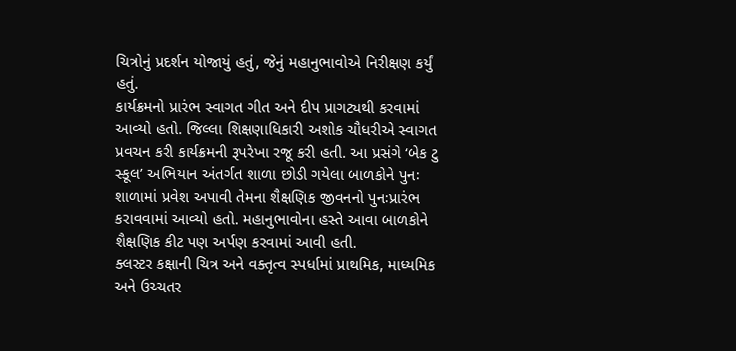ચિત્રોનું પ્રદર્શન યોજાયું હતું, જેનું મહાનુભાવોએ નિરીક્ષણ કર્યું હતું.
કાર્યક્રમનો પ્રારંભ સ્વાગત ગીત અને દીપ પ્રાગટ્યથી કરવામાં આવ્યો હતો. જિલ્લા શિક્ષણાધિકારી અશોક ચૌધરીએ સ્વાગત પ્રવચન કરી કાર્યક્રમની રૂપરેખા રજૂ કરી હતી. આ પ્રસંગે ‘બેક ટુ સ્કૂલ’ અભિયાન અંતર્ગત શાળા છોડી ગયેલા બાળકોને પુનઃ શાળામાં પ્રવેશ અપાવી તેમના શૈક્ષણિક જીવનનો પુનઃપ્રારંભ કરાવવામાં આવ્યો હતો. મહાનુભાવોના હસ્તે આવા બાળકોને શૈક્ષણિક કીટ પણ અર્પણ કરવામાં આવી હતી.
ક્લસ્ટર કક્ષાની ચિત્ર અને વક્તૃત્વ સ્પર્ધામાં પ્રાથમિક, માધ્યમિક અને ઉચ્ચતર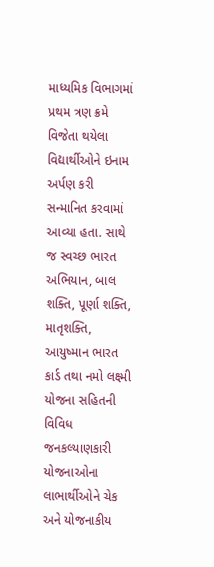માધ્યમિક વિભાગમાં પ્રથમ ત્રણ ક્રમે વિજેતા થયેલા વિદ્યાર્થીઓને ઇનામ અર્પણ કરી સન્માનિત કરવામાં આવ્યા હતા. સાથે જ સ્વચ્છ ભારત અભિયાન, બાલ શક્તિ, પૂર્ણા શક્તિ, માતૃશક્તિ, આયુષ્માન ભારત કાર્ડ તથા નમો લક્ષ્મી યોજના સહિતની વિવિધ જનકલ્યાણકારી યોજનાઓના લાભાર્થીઓને ચેક અને યોજનાકીય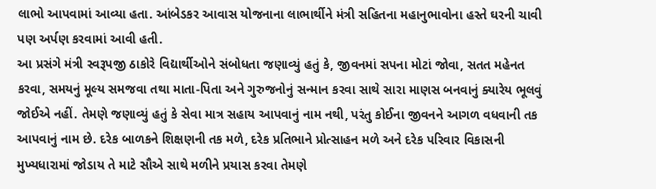લાભો આપવામાં આવ્યા હતા. આંબેડકર આવાસ યોજનાના લાભાર્થીને મંત્રી સહિતના મહાનુભાવોના હસ્તે ઘરની ચાવી પણ અર્પણ કરવામાં આવી હતી.
આ પ્રસંગે મંત્રી સ્વરૂપજી ઠાકોરે વિદ્યાર્થીઓને સંબોધતા જણાવ્યું હતું કે, જીવનમાં સપના મોટાં જોવા, સતત મહેનત કરવા, સમયનું મૂલ્ય સમજવા તથા માતા-પિતા અને ગુરુજનોનું સન્માન કરવા સાથે સારા માણસ બનવાનું ક્યારેય ભૂલવું જોઈએ નહીં. તેમણે જણાવ્યું હતું કે સેવા માત્ર સહાય આપવાનું નામ નથી, પરંતુ કોઈના જીવનને આગળ વધવાની તક આપવાનું નામ છે. દરેક બાળકને શિક્ષણની તક મળે, દરેક પ્રતિભાને પ્રોત્સાહન મળે અને દરેક પરિવાર વિકાસની મુખ્યધારામાં જોડાય તે માટે સૌએ સાથે મળીને પ્રયાસ કરવા તેમણે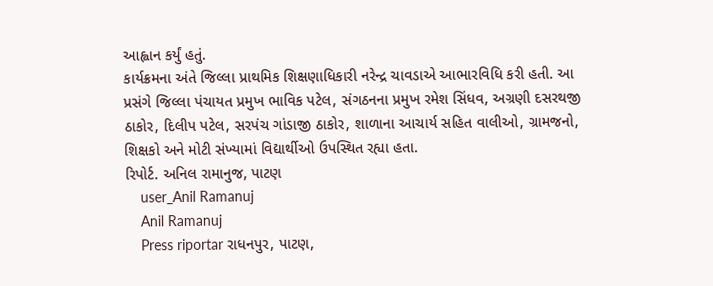આહ્વાન કર્યું હતું.
કાર્યક્રમના અંતે જિલ્લા પ્રાથમિક શિક્ષણાધિકારી નરેન્દ્ર ચાવડાએ આભારવિધિ કરી હતી. આ પ્રસંગે જિલ્લા પંચાયત પ્રમુખ ભાવિક પટેલ, સંગઠનના પ્રમુખ રમેશ સિંધવ, અગ્રણી દસરથજી ઠાકોર, દિલીપ પટેલ, સરપંચ ગાંડાજી ઠાકોર, શાળાના આચાર્ય સહિત વાલીઓ, ગ્રામજનો, શિક્ષકો અને મોટી સંખ્યામાં વિદ્યાર્થીઓ ઉપસ્થિત રહ્યા હતા.
રિપોર્ટ. અનિલ રામાનુજ, પાટણ
    user_Anil Ramanuj
    Anil Ramanuj
    Press riportar રાધનપુર, પાટણ,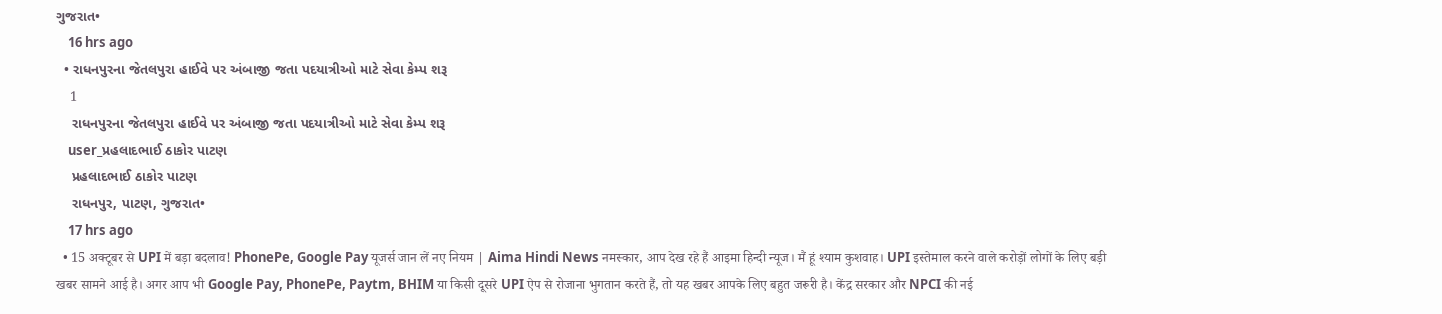ગુજરાત•
    16 hrs ago
  • રાધનપુરના જેતલપુરા હાઈવે પર અંબાજી જતા પદયાત્રીઓ માટે સેવા કેમ્પ શરૂ
    1
    રાધનપુરના જેતલપુરા હાઈવે પર અંબાજી જતા પદયાત્રીઓ માટે સેવા કેમ્પ શરૂ
    user_પ્રહલાદભાઈ ઠાકોર પાટણ
    પ્રહલાદભાઈ ઠાકોર પાટણ
    રાધનપુર, પાટણ, ગુજરાત•
    17 hrs ago
  • 15 अक्टूबर से UPI में बड़ा बदलाव! PhonePe, Google Pay यूजर्स जान लें नए नियम | Aima Hindi News नमस्कार, आप देख रहे हैं आइमा हिन्दी न्यूज। मैं हूं श्याम कुशवाह। UPI इस्तेमाल करने वाले करोड़ों लोगों के लिए बड़ी खबर सामने आई है। अगर आप भी Google Pay, PhonePe, Paytm, BHIM या किसी दूसरे UPI ऐप से रोजाना भुगतान करते हैं, तो यह खबर आपके लिए बहुत जरूरी है। केंद्र सरकार और NPCI की नई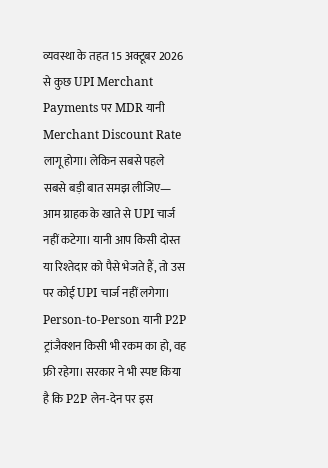व्यवस्था के तहत 15 अक्टूबर 2026 से कुछ UPI Merchant Payments पर MDR यानी Merchant Discount Rate लागू होगा। लेकिन सबसे पहले सबसे बड़ी बात समझ लीजिए— आम ग्राहक के खाते से UPI चार्ज नहीं कटेगा। यानी आप किसी दोस्त या रिश्तेदार को पैसे भेजते हैं, तो उस पर कोई UPI चार्ज नहीं लगेगा। Person-to-Person यानी P2P ट्रांजैक्शन किसी भी रकम का हो, वह फ्री रहेगा। सरकार ने भी स्पष्ट किया है कि P2P लेन-देन पर इस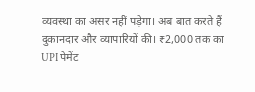व्यवस्था का असर नहीं पड़ेगा। अब बात करते हैं दुकानदार और व्यापारियों की। ₹2,000 तक का UPI पेमेंट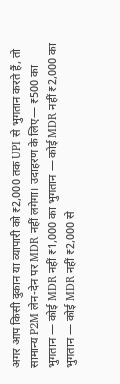अगर आप किसी दुकान या व्यापारी को ₹2,000 तक UPI से भुगतान करते हैं, तो सामान्य P2M लेन-देन पर MDR नहीं लगेगा। उदाहरण के लिए— ₹500 का भुगतान — कोई MDR नहीं ₹1,000 का भुगतान — कोई MDR नहीं ₹2,000 का भुगतान — कोई MDR नहीं ₹2,000 से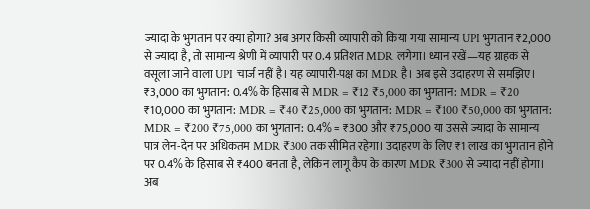ज्यादा के भुगतान पर क्या होगा? अब अगर किसी व्यापारी को किया गया सामान्य UPI भुगतान ₹2,000 से ज्यादा है, तो सामान्य श्रेणी में व्यापारी पर 0.4 प्रतिशत MDR लगेगा। ध्यान रखें—यह ग्राहक से वसूला जाने वाला UPI चार्ज नहीं है। यह व्यापारी-पक्ष का MDR है। अब इसे उदाहरण से समझिए। ₹3,000 का भुगतान: 0.4% के हिसाब से MDR = ₹12 ₹5,000 का भुगतान: MDR = ₹20 ₹10,000 का भुगतान: MDR = ₹40 ₹25,000 का भुगतान: MDR = ₹100 ₹50,000 का भुगतान: MDR = ₹200 ₹75,000 का भुगतान: 0.4% = ₹300 और ₹75,000 या उससे ज्यादा के सामान्य पात्र लेन-देन पर अधिकतम MDR ₹300 तक सीमित रहेगा। उदाहरण के लिए ₹1 लाख का भुगतान होने पर 0.4% के हिसाब से ₹400 बनता है, लेकिन लागू कैप के कारण MDR ₹300 से ज्यादा नहीं होगा। अब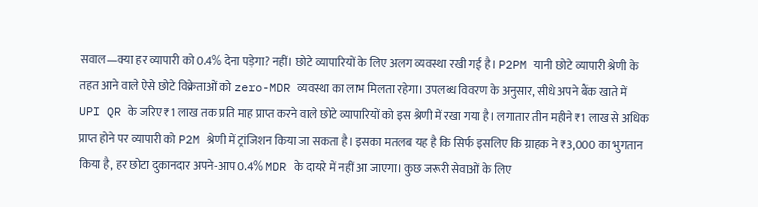सवाल—क्या हर व्यापारी को 0.4% देना पड़ेगा? नहीं। छोटे व्यापारियों के लिए अलग व्यवस्था रखी गई है। P2PM यानी छोटे व्यापारी श्रेणी के तहत आने वाले ऐसे छोटे विक्रेताओं को zero-MDR व्यवस्था का लाभ मिलता रहेगा। उपलब्ध विवरण के अनुसार, सीधे अपने बैंक खाते में UPI QR के जरिए ₹1 लाख तक प्रति माह प्राप्त करने वाले छोटे व्यापारियों को इस श्रेणी में रखा गया है। लगातार तीन महीने ₹1 लाख से अधिक प्राप्त होने पर व्यापारी को P2M श्रेणी में ट्रांजिशन किया जा सकता है। इसका मतलब यह है कि सिर्फ इसलिए कि ग्राहक ने ₹3,000 का भुगतान किया है, हर छोटा दुकानदार अपने-आप 0.4% MDR के दायरे में नहीं आ जाएगा। कुछ जरूरी सेवाओं के लिए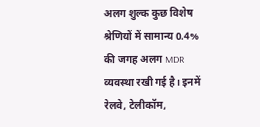अलग शुल्क कुछ विशेष श्रेणियों में सामान्य 0.4% की जगह अलग MDR व्यवस्था रखी गई है। इनमें रेलवे, टेलीकॉम,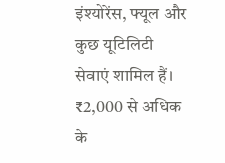इंश्योरेंस, फ्यूल और कुछ यूटिलिटी सेवाएं शामिल हैं। ₹2,000 से अधिक के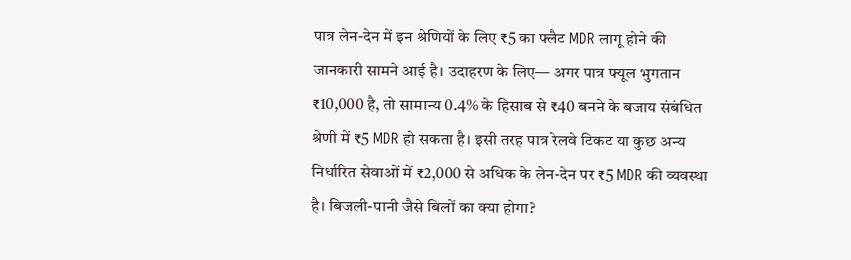पात्र लेन-देन में इन श्रेणियों के लिए ₹5 का फ्लैट MDR लागू होने की जानकारी सामने आई है। उदाहरण के लिए— अगर पात्र फ्यूल भुगतान ₹10,000 है, तो सामान्य 0.4% के हिसाब से ₹40 बनने के बजाय संबंधित श्रेणी में ₹5 MDR हो सकता है। इसी तरह पात्र रेलवे टिकट या कुछ अन्य निर्धारित सेवाओं में ₹2,000 से अधिक के लेन-देन पर ₹5 MDR की व्यवस्था है। बिजली-पानी जैसे बिलों का क्या होगा?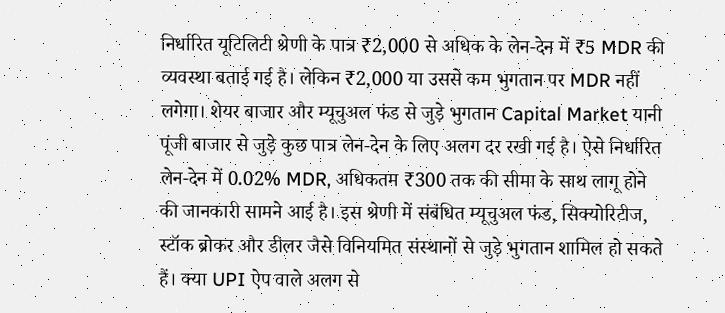निर्धारित यूटिलिटी श्रेणी के पात्र ₹2,000 से अधिक के लेन-देन में ₹5 MDR की व्यवस्था बताई गई है। लेकिन ₹2,000 या उससे कम भुगतान पर MDR नहीं लगेगा। शेयर बाजार और म्यूचुअल फंड से जुड़े भुगतान Capital Market यानी पूंजी बाजार से जुड़े कुछ पात्र लेन-देन के लिए अलग दर रखी गई है। ऐसे निर्धारित लेन-देन में 0.02% MDR, अधिकतम ₹300 तक की सीमा के साथ लागू होने की जानकारी सामने आई है। इस श्रेणी में संबंधित म्यूचुअल फंड, सिक्योरिटीज, स्टॉक ब्रोकर और डीलर जैसे विनियमित संस्थानों से जुड़े भुगतान शामिल हो सकते हैं। क्या UPI ऐप वाले अलग से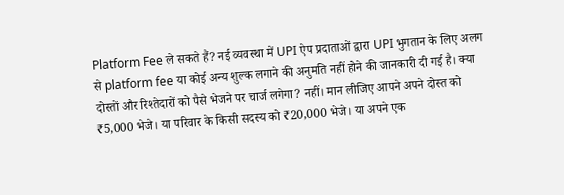Platform Fee ले सकते हैं? नई व्यवस्था में UPI ऐप प्रदाताओं द्वारा UPI भुगतान के लिए अलग से platform fee या कोई अन्य शुल्क लगाने की अनुमति नहीं होने की जानकारी दी गई है। क्या दोस्तों और रिश्तेदारों को पैसे भेजने पर चार्ज लगेगा? नहीं। मान लीजिए आपने अपने दोस्त को ₹5,000 भेजे। या परिवार के किसी सदस्य को ₹20,000 भेजे। या अपने एक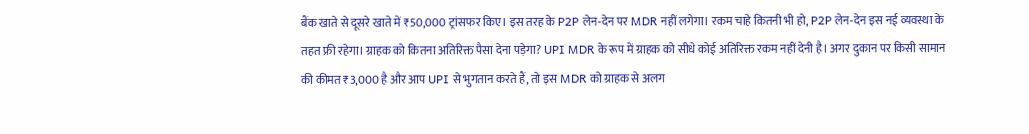बैंक खाते से दूसरे खाते में ₹50,000 ट्रांसफर किए। इस तरह के P2P लेन-देन पर MDR नहीं लगेगा। रकम चाहे कितनी भी हो, P2P लेन-देन इस नई व्यवस्था के तहत फ्री रहेगा। ग्राहक को कितना अतिरिक्त पैसा देना पड़ेगा? UPI MDR के रूप में ग्राहक को सीधे कोई अतिरिक्त रकम नहीं देनी है। अगर दुकान पर किसी सामान की कीमत ₹3,000 है और आप UPI से भुगतान करते हैं, तो इस MDR को ग्राहक से अलग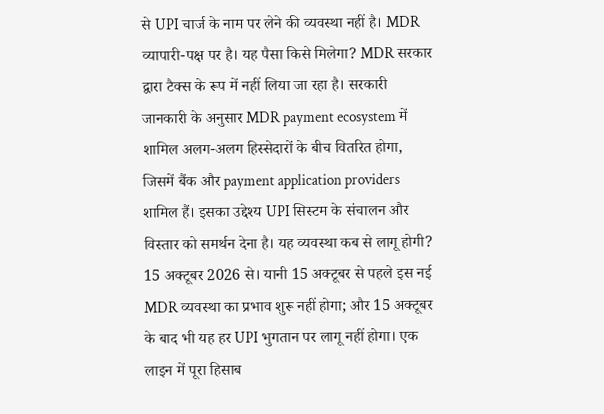से UPI चार्ज के नाम पर लेने की व्यवस्था नहीं है। MDR व्यापारी-पक्ष पर है। यह पैसा किसे मिलेगा? MDR सरकार द्वारा टैक्स के रूप में नहीं लिया जा रहा है। सरकारी जानकारी के अनुसार MDR payment ecosystem में शामिल अलग-अलग हिस्सेदारों के बीच वितरित होगा, जिसमें बैंक और payment application providers शामिल हैं। इसका उद्देश्य UPI सिस्टम के संचालन और विस्तार को समर्थन देना है। यह व्यवस्था कब से लागू होगी? 15 अक्टूबर 2026 से। यानी 15 अक्टूबर से पहले इस नई MDR व्यवस्था का प्रभाव शुरू नहीं होगा; और 15 अक्टूबर के बाद भी यह हर UPI भुगतान पर लागू नहीं होगा। एक लाइन में पूरा हिसाब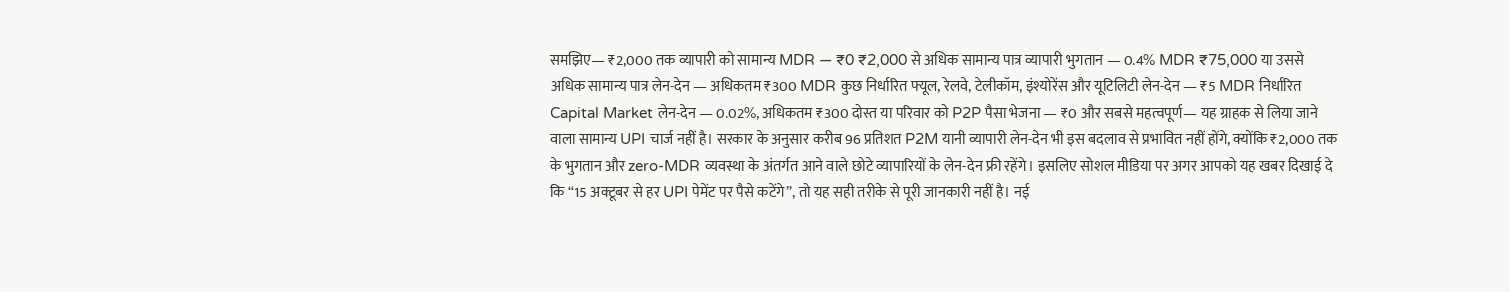समझिए— ₹2,000 तक व्यापारी को सामान्य MDR — ₹0 ₹2,000 से अधिक सामान्य पात्र व्यापारी भुगतान — 0.4% MDR ₹75,000 या उससे अधिक सामान्य पात्र लेन-देन — अधिकतम ₹300 MDR कुछ निर्धारित फ्यूल, रेलवे, टेलीकॉम, इंश्योरेंस और यूटिलिटी लेन-देन — ₹5 MDR निर्धारित Capital Market लेन-देन — 0.02%, अधिकतम ₹300 दोस्त या परिवार को P2P पैसा भेजना — ₹0 और सबसे महत्वपूर्ण— यह ग्राहक से लिया जाने वाला सामान्य UPI चार्ज नहीं है। सरकार के अनुसार करीब 96 प्रतिशत P2M यानी व्यापारी लेन-देन भी इस बदलाव से प्रभावित नहीं होंगे, क्योंकि ₹2,000 तक के भुगतान और zero-MDR व्यवस्था के अंतर्गत आने वाले छोटे व्यापारियों के लेन-देन फ्री रहेंगे। इसलिए सोशल मीडिया पर अगर आपको यह खबर दिखाई दे कि “15 अक्टूबर से हर UPI पेमेंट पर पैसे कटेंगे”, तो यह सही तरीके से पूरी जानकारी नहीं है। नई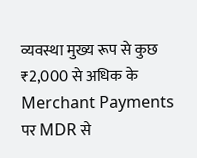व्यवस्था मुख्य रूप से कुछ ₹2,000 से अधिक के Merchant Payments पर MDR से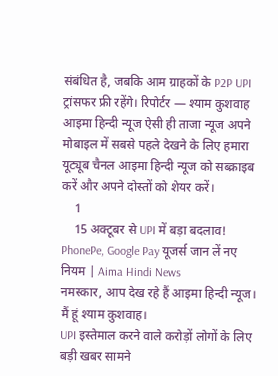संबंधित है, जबकि आम ग्राहकों के P2P UPI ट्रांसफर फ्री रहेंगे। रिपोर्टर — श्याम कुशवाह आइमा हिन्दी न्यूज ऐसी ही ताजा न्यूज अपने मोबाइल में सबसे पहले देखने के लिए हमारा यूट्यूब चैनल आइमा हिन्दी न्यूज को सब्क्राइब करें और अपने दोस्तों को शेयर करें।
    1
    15 अक्टूबर से UPI में बड़ा बदलाव! PhonePe, Google Pay यूजर्स जान लें नए नियम | Aima Hindi News
नमस्कार, आप देख रहे हैं आइमा हिन्दी न्यूज।
मैं हूं श्याम कुशवाह।
UPI इस्तेमाल करने वाले करोड़ों लोगों के लिए बड़ी खबर सामने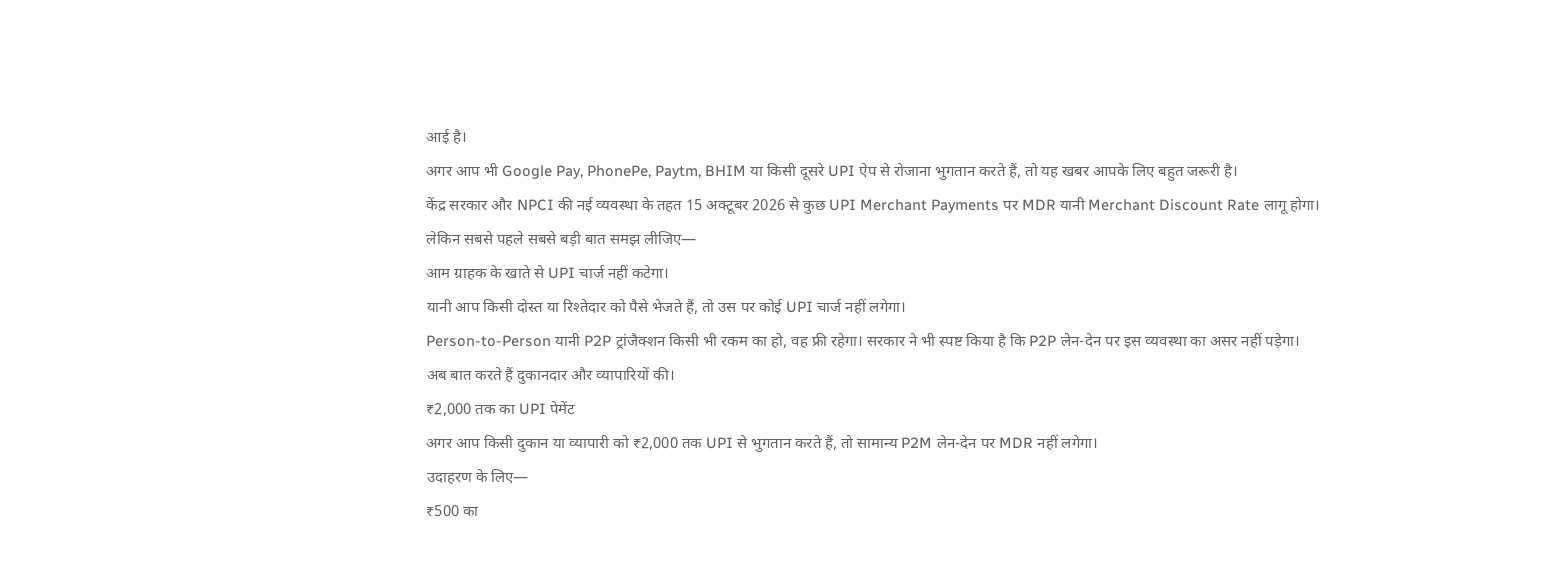आई है।
अगर आप भी Google Pay, PhonePe, Paytm, BHIM या किसी दूसरे UPI ऐप से रोजाना भुगतान करते हैं, तो यह खबर आपके लिए बहुत जरूरी है।
केंद्र सरकार और NPCI की नई व्यवस्था के तहत 15 अक्टूबर 2026 से कुछ UPI Merchant Payments पर MDR यानी Merchant Discount Rate लागू होगा।
लेकिन सबसे पहले सबसे बड़ी बात समझ लीजिए—
आम ग्राहक के खाते से UPI चार्ज नहीं कटेगा।
यानी आप किसी दोस्त या रिश्तेदार को पैसे भेजते हैं, तो उस पर कोई UPI चार्ज नहीं लगेगा।
Person-to-Person यानी P2P ट्रांजैक्शन किसी भी रकम का हो, वह फ्री रहेगा। सरकार ने भी स्पष्ट किया है कि P2P लेन-देन पर इस व्यवस्था का असर नहीं पड़ेगा।
अब बात करते हैं दुकानदार और व्यापारियों की।
₹2,000 तक का UPI पेमेंट
अगर आप किसी दुकान या व्यापारी को ₹2,000 तक UPI से भुगतान करते हैं, तो सामान्य P2M लेन-देन पर MDR नहीं लगेगा।
उदाहरण के लिए—
₹500 का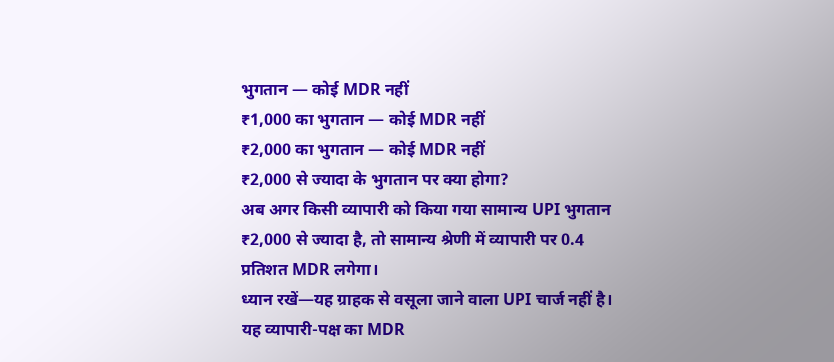भुगतान — कोई MDR नहीं
₹1,000 का भुगतान — कोई MDR नहीं
₹2,000 का भुगतान — कोई MDR नहीं
₹2,000 से ज्यादा के भुगतान पर क्या होगा?
अब अगर किसी व्यापारी को किया गया सामान्य UPI भुगतान ₹2,000 से ज्यादा है, तो सामान्य श्रेणी में व्यापारी पर 0.4 प्रतिशत MDR लगेगा।
ध्यान रखें—यह ग्राहक से वसूला जाने वाला UPI चार्ज नहीं है। यह व्यापारी-पक्ष का MDR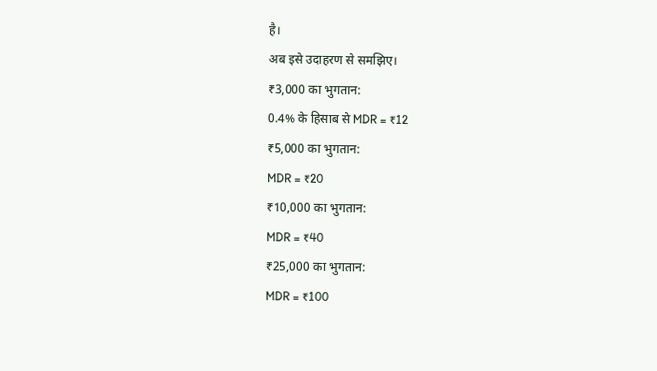है।
अब इसे उदाहरण से समझिए।
₹3,000 का भुगतान:
0.4% के हिसाब से MDR = ₹12
₹5,000 का भुगतान:
MDR = ₹20
₹10,000 का भुगतान:
MDR = ₹40
₹25,000 का भुगतान:
MDR = ₹100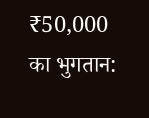₹50,000 का भुगतान: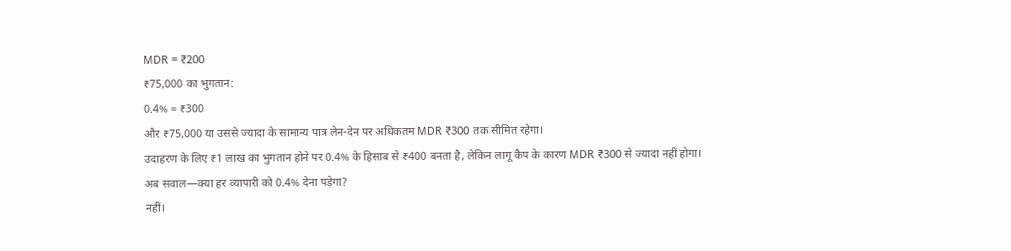MDR = ₹200
₹75,000 का भुगतान:
0.4% = ₹300
और ₹75,000 या उससे ज्यादा के सामान्य पात्र लेन-देन पर अधिकतम MDR ₹300 तक सीमित रहेगा।
उदाहरण के लिए ₹1 लाख का भुगतान होने पर 0.4% के हिसाब से ₹400 बनता है, लेकिन लागू कैप के कारण MDR ₹300 से ज्यादा नहीं होगा।
अब सवाल—क्या हर व्यापारी को 0.4% देना पड़ेगा?
नहीं।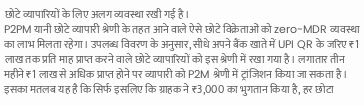छोटे व्यापारियों के लिए अलग व्यवस्था रखी गई है।
P2PM यानी छोटे व्यापारी श्रेणी के तहत आने वाले ऐसे छोटे विक्रेताओं को zero-MDR व्यवस्था का लाभ मिलता रहेगा। उपलब्ध विवरण के अनुसार, सीधे अपने बैंक खाते में UPI QR के जरिए ₹1 लाख तक प्रति माह प्राप्त करने वाले छोटे व्यापारियों को इस श्रेणी में रखा गया है। लगातार तीन महीने ₹1 लाख से अधिक प्राप्त होने पर व्यापारी को P2M श्रेणी में ट्रांजिशन किया जा सकता है।
इसका मतलब यह है कि सिर्फ इसलिए कि ग्राहक ने ₹3,000 का भुगतान किया है, हर छोटा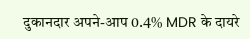दुकानदार अपने-आप 0.4% MDR के दायरे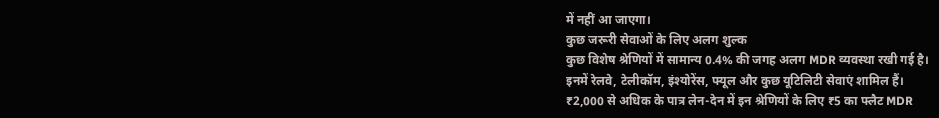में नहीं आ जाएगा।
कुछ जरूरी सेवाओं के लिए अलग शुल्क
कुछ विशेष श्रेणियों में सामान्य 0.4% की जगह अलग MDR व्यवस्था रखी गई है।
इनमें रेलवे, टेलीकॉम, इंश्योरेंस, फ्यूल और कुछ यूटिलिटी सेवाएं शामिल हैं।
₹2,000 से अधिक के पात्र लेन-देन में इन श्रेणियों के लिए ₹5 का फ्लैट MDR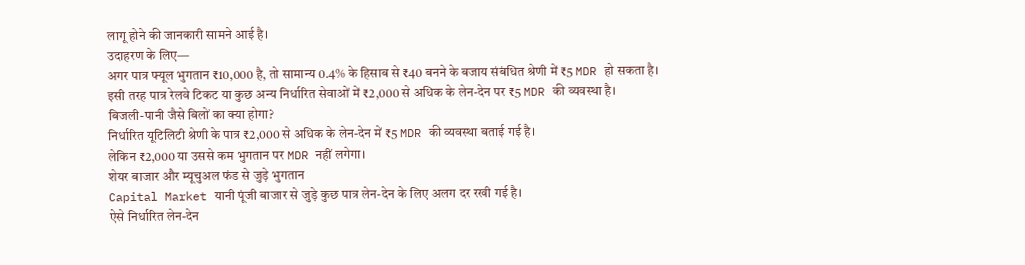लागू होने की जानकारी सामने आई है।
उदाहरण के लिए—
अगर पात्र फ्यूल भुगतान ₹10,000 है, तो सामान्य 0.4% के हिसाब से ₹40 बनने के बजाय संबंधित श्रेणी में ₹5 MDR हो सकता है।
इसी तरह पात्र रेलवे टिकट या कुछ अन्य निर्धारित सेवाओं में ₹2,000 से अधिक के लेन-देन पर ₹5 MDR की व्यवस्था है।
बिजली-पानी जैसे बिलों का क्या होगा?
निर्धारित यूटिलिटी श्रेणी के पात्र ₹2,000 से अधिक के लेन-देन में ₹5 MDR की व्यवस्था बताई गई है।
लेकिन ₹2,000 या उससे कम भुगतान पर MDR नहीं लगेगा।
शेयर बाजार और म्यूचुअल फंड से जुड़े भुगतान
Capital Market यानी पूंजी बाजार से जुड़े कुछ पात्र लेन-देन के लिए अलग दर रखी गई है।
ऐसे निर्धारित लेन-देन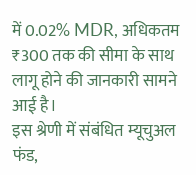में 0.02% MDR, अधिकतम ₹300 तक की सीमा के साथ लागू होने की जानकारी सामने आई है।
इस श्रेणी में संबंधित म्यूचुअल फंड,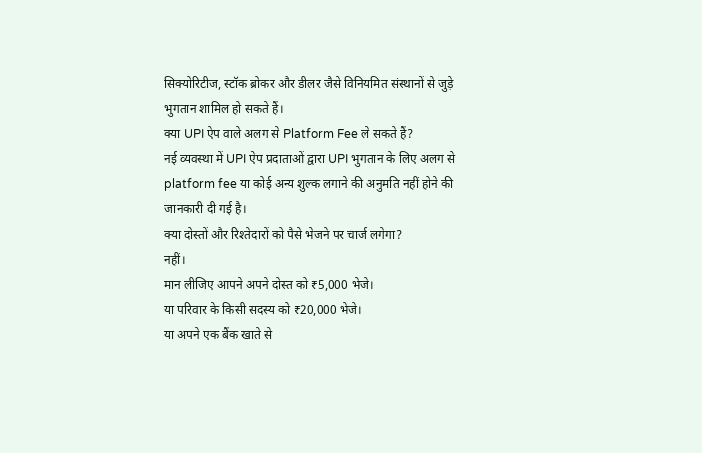सिक्योरिटीज, स्टॉक ब्रोकर और डीलर जैसे विनियमित संस्थानों से जुड़े भुगतान शामिल हो सकते हैं।
क्या UPI ऐप वाले अलग से Platform Fee ले सकते हैं?
नई व्यवस्था में UPI ऐप प्रदाताओं द्वारा UPI भुगतान के लिए अलग से platform fee या कोई अन्य शुल्क लगाने की अनुमति नहीं होने की जानकारी दी गई है।
क्या दोस्तों और रिश्तेदारों को पैसे भेजने पर चार्ज लगेगा?
नहीं।
मान लीजिए आपने अपने दोस्त को ₹5,000 भेजे।
या परिवार के किसी सदस्य को ₹20,000 भेजे।
या अपने एक बैंक खाते से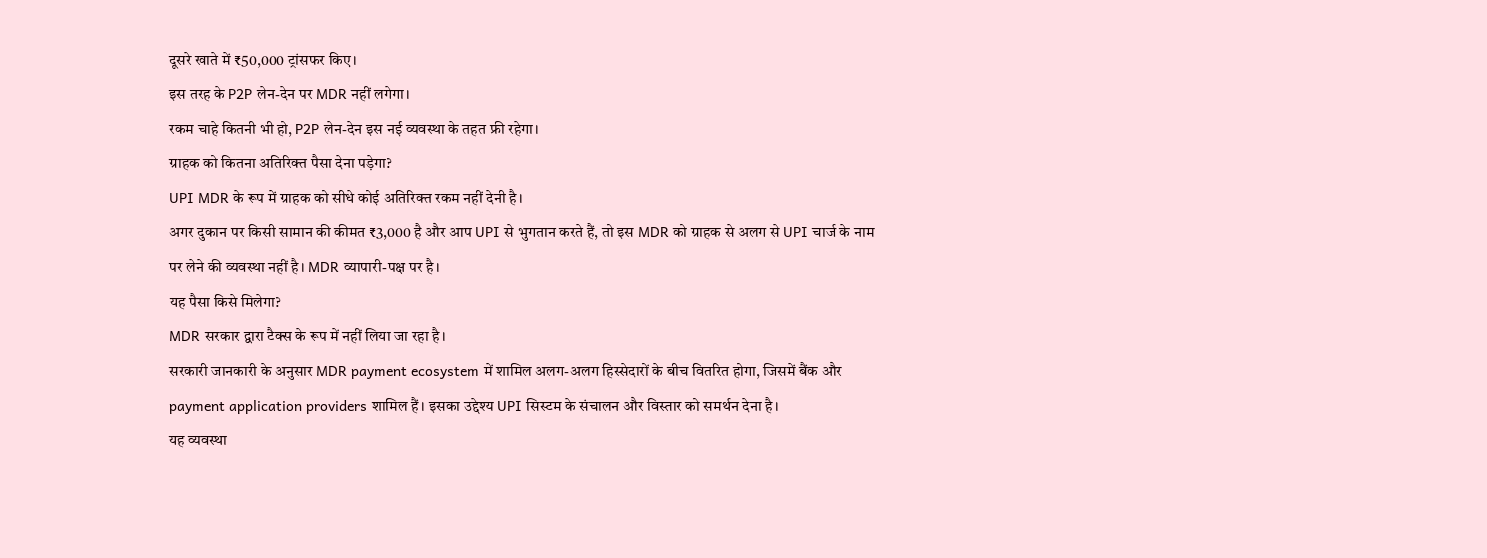दूसरे खाते में ₹50,000 ट्रांसफर किए।
इस तरह के P2P लेन-देन पर MDR नहीं लगेगा।
रकम चाहे कितनी भी हो, P2P लेन-देन इस नई व्यवस्था के तहत फ्री रहेगा।
ग्राहक को कितना अतिरिक्त पैसा देना पड़ेगा?
UPI MDR के रूप में ग्राहक को सीधे कोई अतिरिक्त रकम नहीं देनी है।
अगर दुकान पर किसी सामान की कीमत ₹3,000 है और आप UPI से भुगतान करते हैं, तो इस MDR को ग्राहक से अलग से UPI चार्ज के नाम पर लेने की व्यवस्था नहीं है। MDR व्यापारी-पक्ष पर है।
यह पैसा किसे मिलेगा?
MDR सरकार द्वारा टैक्स के रूप में नहीं लिया जा रहा है।
सरकारी जानकारी के अनुसार MDR payment ecosystem में शामिल अलग-अलग हिस्सेदारों के बीच वितरित होगा, जिसमें बैंक और payment application providers शामिल हैं। इसका उद्देश्य UPI सिस्टम के संचालन और विस्तार को समर्थन देना है।
यह व्यवस्था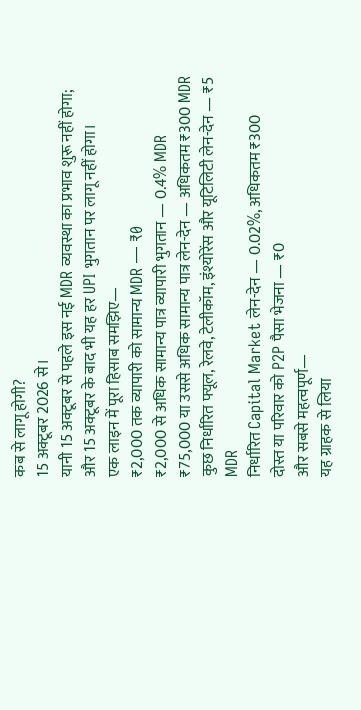कब से लागू होगी?
15 अक्टूबर 2026 से।
यानी 15 अक्टूबर से पहले इस नई MDR व्यवस्था का प्रभाव शुरू नहीं होगा; और 15 अक्टूबर के बाद भी यह हर UPI भुगतान पर लागू नहीं होगा।
एक लाइन में पूरा हिसाब समझिए—
₹2,000 तक व्यापारी को सामान्य MDR — ₹0
₹2,000 से अधिक सामान्य पात्र व्यापारी भुगतान — 0.4% MDR
₹75,000 या उससे अधिक सामान्य पात्र लेन-देन — अधिकतम ₹300 MDR
कुछ निर्धारित फ्यूल, रेलवे, टेलीकॉम, इंश्योरेंस और यूटिलिटी लेन-देन — ₹5 MDR
निर्धारित Capital Market लेन-देन — 0.02%, अधिकतम ₹300
दोस्त या परिवार को P2P पैसा भेजना — ₹0
और सबसे महत्वपूर्ण—
यह ग्राहक से लिया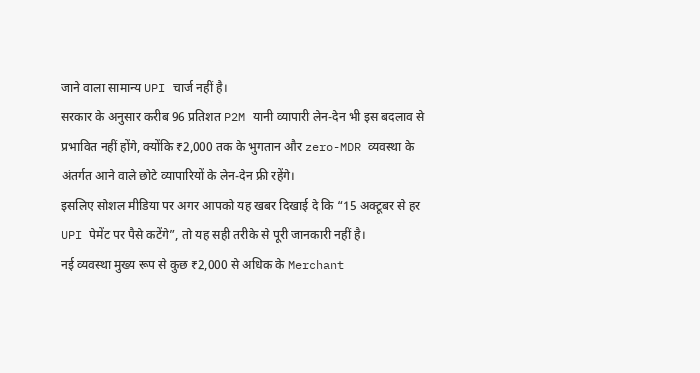जाने वाला सामान्य UPI चार्ज नहीं है।
सरकार के अनुसार करीब 96 प्रतिशत P2M यानी व्यापारी लेन-देन भी इस बदलाव से प्रभावित नहीं होंगे, क्योंकि ₹2,000 तक के भुगतान और zero-MDR व्यवस्था के अंतर्गत आने वाले छोटे व्यापारियों के लेन-देन फ्री रहेंगे।
इसलिए सोशल मीडिया पर अगर आपको यह खबर दिखाई दे कि “15 अक्टूबर से हर UPI पेमेंट पर पैसे कटेंगे”, तो यह सही तरीके से पूरी जानकारी नहीं है।
नई व्यवस्था मुख्य रूप से कुछ ₹2,000 से अधिक के Merchant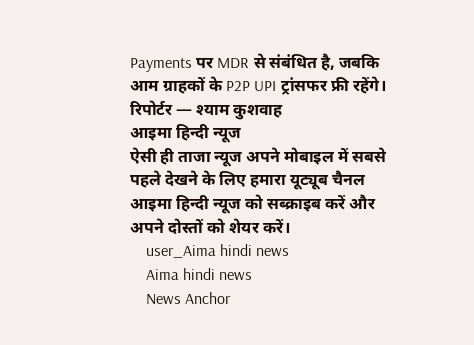Payments पर MDR से संबंधित है, जबकि आम ग्राहकों के P2P UPI ट्रांसफर फ्री रहेंगे।
रिपोर्टर — श्याम कुशवाह
आइमा हिन्दी न्यूज
ऐसी ही ताजा न्यूज अपने मोबाइल में सबसे पहले देखने के लिए हमारा यूट्यूब चैनल आइमा हिन्दी न्यूज को सब्क्राइब करें और अपने दोस्तों को शेयर करें।
    user_Aima hindi news
    Aima hindi news
    News Anchor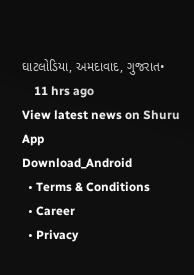ઘાટલોડિયા, અમદાવાદ, ગુજરાત•
    11 hrs ago
View latest news on Shuru App
Download_Android
  • Terms & Conditions
  • Career
  • Privacy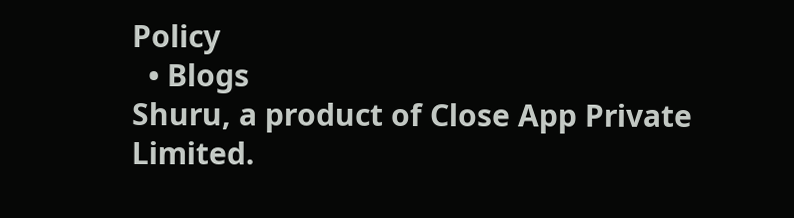Policy
  • Blogs
Shuru, a product of Close App Private Limited.